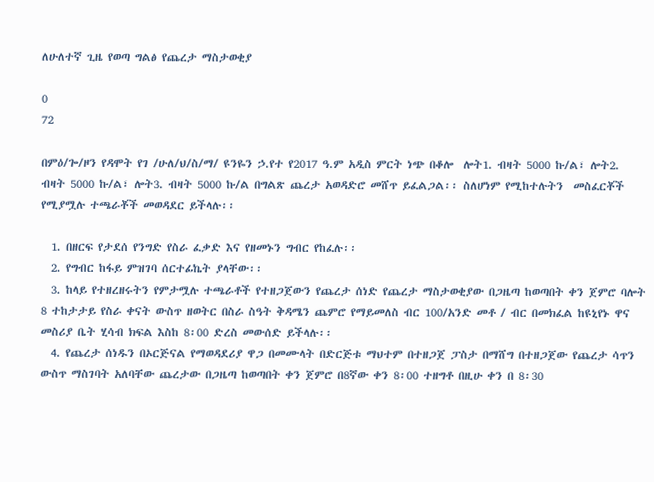ለሁለተኛ ጊዜ የወጣ ግልፅ የጨረታ ማስታወቂያ

0
72

በምዕ/ጐ/ዞን የዳሞት የገ /ሁለ/ህ/ስ/ማ/ ዩንዬን ኃ.የተ የ2017 ዓ.ም አዲስ ምርት ነጭ በቆሎ  ሎት1. ብዛት 5000 ኩ/ል፣ ሎት2. ብዛት 5000 ኩ/ል፣ ሎት3. ብዛት 5000 ኩ/ል በግልጽ ጨረታ አወዳድሮ መሸጥ ይፈልጋል፡፡ ስለሆነም የሚከተሉትን  መስፈርቾች የሚያሟሉ ተጫራቾች መወዳደር ይችላሉ፡፡

  1. በዘርፍ የታደሰ የንግድ የስራ ፈቃድ እና የዘመኑን ግብር የከፈሉ፡፡
  2. የግብር ከፋይ ምዝገባ ሰርተፊኬት ያላቸው፡፡
  3. ከላይ የተዘረዘሩትን የምታሟሉ ተጫራቶች የተዘጋጀውን የጨረታ ሰነድ የጨረታ ማስታወቂያው በጋዜጣ ከወጣበት ቀን ጀምሮ ባሎት 8 ተከታታይ የስራ ቀናት ውስጥ ዘወትር በስራ ስዓት ቅዳሜን ጨምሮ የማይመለስ ብር 100/አንድ መቶ / ብር በመክፈል ከዩኒየኑ ዋና መስሪያ ቤት ሂሳብ ክፍል እስከ 8፡00 ድረስ መውሰድ ይችላሉ፡፡
  4. የጨረታ ሰነዱን በኦርጅናል የማወዳደሪያ ዋጋ በመሙላት በድርጅቱ ማህተም በተዘጋጀ ፓስታ በማሸግ በተዘጋጀው የጨረታ ሳጥን ውስጥ ማስገባት አለባቸው ጨረታው በጋዜጣ ከወጣበት ቀን ጀምሮ በ8ኛው ቀን 8፡00 ተዘግቶ በዚሁ ቀን በ 8፡30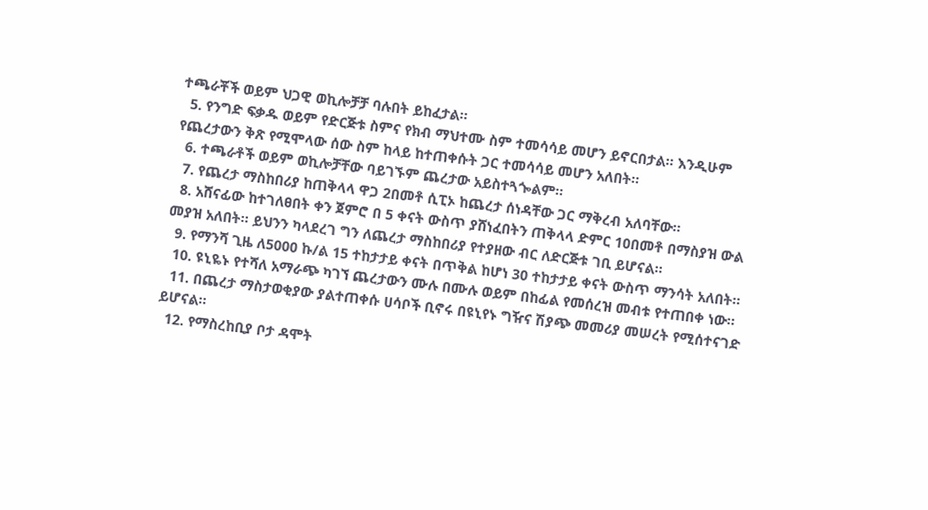ተጫራቾች ወይም ህጋዊ ወኪሎቻቻ ባሉበት ይከፈታል፡፡
  5. የንግድ ፍቃዱ ወይም የድርጅቱ ስምና የክብ ማህተሙ ስም ተመሳሳይ መሆን ይኖርበታል፡፡ እንዲሁም የጨረታውን ቅጽ የሚሞላው ሰው ስም ከላይ ከተጠቀሱት ጋር ተመሳሳይ መሆን አለበት፡፡
  6. ተጫራቶች ወይም ወኪሎቻቸው ባይገኙም ጨረታው አይስተጓጐልም፡፡
  7. የጨረታ ማስከበሪያ ከጠቅላላ ዋጋ 2በመቶ ሲፒኦ ከጨረታ ሰነዳቸው ጋር ማቅረብ አለባቸው፡፡
  8. አሸናፊው ከተገለፀበት ቀን ጀምሮ በ 5 ቀናት ውስጥ ያሸነፈበትን ጠቅላላ ድምር 10በመቶ በማስያዝ ውል መያዝ አለበት፡፡ ይህንን ካላደረገ ግን ለጨረታ ማስከበሪያ የተያዘው ብር ለድርጅቱ ገቢ ይሆናል፡፡
  9. የማንሻ ጊዜ ለ5000 ኩ/ል 15 ተከታታይ ቀናት በጥቅል ከሆነ 30 ተከታታይ ቀናት ውስጥ ማንሳት አለበት፡፡
  10. ዩኒዬኑ የተሻለ አማራጭ ካገኘ ጨረታውን ሙሉ በሙሉ ወይም በከፊል የመሰረዝ መብቱ የተጠበቀ ነው፡፡
  11. በጨረታ ማስታወቂያው ያልተጠቀሱ ሀሳቦች ቢኖሩ በዩኒየኑ ግዥና ሽያጭ መመሪያ መሠረት የሚሰተናገድ ይሆናል፡፡
  12. የማስረከቢያ ቦታ ዳሞት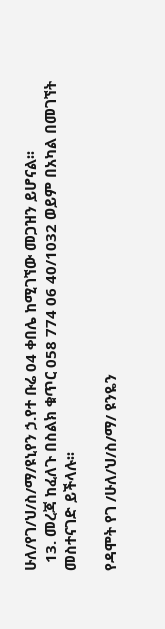ሁለ/የገ/ህ/ስ/ማ/ዩኒየን ኃ.የተ ቡሬ 04 ቀበሌ ከሚገኘው መጋዝን ይሆናል፡፡
  13. መረጃ ከፈለጉ በስልክ ቁጥር 058 774 06 40/1032 ወይም በአካል በመገኘት መስተናገድ ይችላሉ፡፡

የዳሞት የገ /ሁለ/ህ/ስ/ማ/ ዩንዬን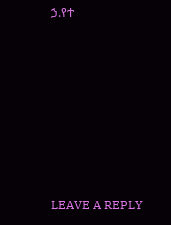ኃ.የተ







LEAVE A REPLY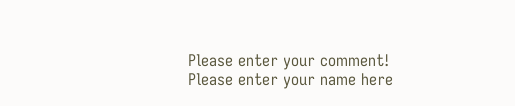Please enter your comment!
Please enter your name here